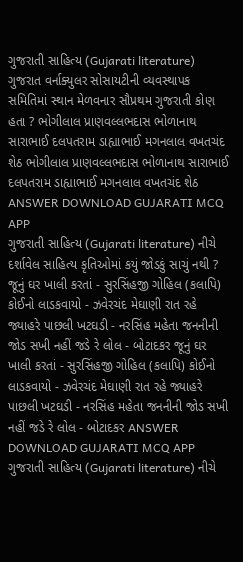ગુજરાતી સાહિત્ય (Gujarati literature) ગુજરાત વર્નાક્યુલર સોસાયટીની વ્યવસ્થાપક સમિતિમાં સ્થાન મેળવનાર સૌપ્રથમ ગુજરાતી કોણ હતા ? ભોગીલાલ પ્રાણવલ્લભદાસ ભોળાનાથ સારાભાઈ દલપતરામ ડાહ્યાભાઈ મગનલાલ વખતચંદ શેઠ ભોગીલાલ પ્રાણવલ્લભદાસ ભોળાનાથ સારાભાઈ દલપતરામ ડાહ્યાભાઈ મગનલાલ વખતચંદ શેઠ ANSWER DOWNLOAD GUJARATI MCQ APP
ગુજરાતી સાહિત્ય (Gujarati literature) નીચે દર્શાવેલ સાહિત્ય કૃતિઓમાં કયું જોડકું સાચું નથી ? જૂનું ઘર ખાલી કરતાં - સુરસિંહજી ગોહિલ (કલાપિ) કોઈનો લાડકવાયો - ઝવેરચંદ મેઘાણી રાત રહે જ્યાહરે પાછલી ખટઘડી - નરસિંહ મહેતા જનનીની જોડ સખી નહીં જડે રે લોલ - બોટાદકર જૂનું ઘર ખાલી કરતાં - સુરસિંહજી ગોહિલ (કલાપિ) કોઈનો લાડકવાયો - ઝવેરચંદ મેઘાણી રાત રહે જ્યાહરે પાછલી ખટઘડી - નરસિંહ મહેતા જનનીની જોડ સખી નહીં જડે રે લોલ - બોટાદકર ANSWER DOWNLOAD GUJARATI MCQ APP
ગુજરાતી સાહિત્ય (Gujarati literature) નીચે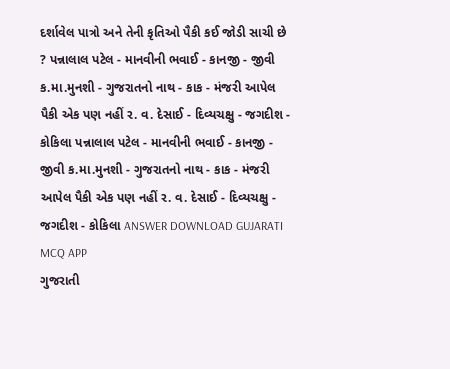દર્શાવેલ પાત્રો અને તેની કૃતિઓ પૈકી કઈ જોડી સાચી છે ? પન્નાલાલ પટેલ - માનવીની ભવાઈ - કાનજી - જીવી ક.મા.મુનશી - ગુજરાતનો નાથ - કાક - મંજરી આપેલ પૈકી એક પણ નહીં ર. વ. દેસાઈ - દિવ્યચક્ષુ - જગદીશ - કોકિલા પન્નાલાલ પટેલ - માનવીની ભવાઈ - કાનજી - જીવી ક.મા.મુનશી - ગુજરાતનો નાથ - કાક - મંજરી આપેલ પૈકી એક પણ નહીં ર. વ. દેસાઈ - દિવ્યચક્ષુ - જગદીશ - કોકિલા ANSWER DOWNLOAD GUJARATI MCQ APP
ગુજરાતી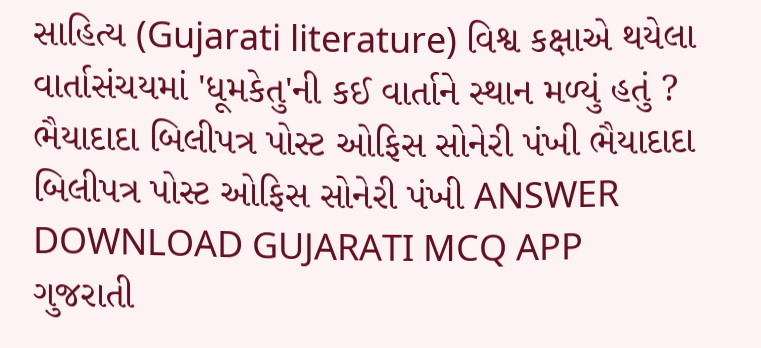સાહિત્ય (Gujarati literature) વિશ્વ કક્ષાએ થયેલા વાર્તાસંચયમાં 'ધૂમકેતુ'ની કઈ વાર્તાને સ્થાન મળ્યું હતું ? ભૈયાદાદા બિલીપત્ર પોસ્ટ ઓફિસ સોનેરી પંખી ભૈયાદાદા બિલીપત્ર પોસ્ટ ઓફિસ સોનેરી પંખી ANSWER DOWNLOAD GUJARATI MCQ APP
ગુજરાતી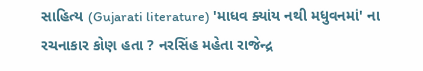સાહિત્ય (Gujarati literature) 'માધવ ક્યાંય નથી મધુવનમાં' ના રચનાકાર કોણ હતા ? નરસિંહ મહેતા રાજેન્દ્ર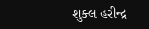શુક્લ હરીન્દ્ર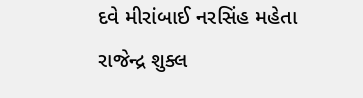દવે મીરાંબાઈ નરસિંહ મહેતા રાજેન્દ્ર શુક્લ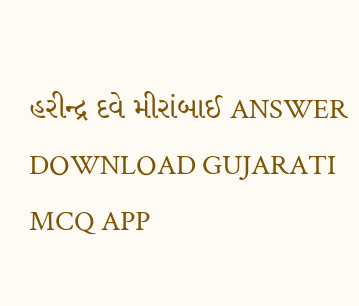હરીન્દ્ર દવે મીરાંબાઈ ANSWER DOWNLOAD GUJARATI MCQ APP